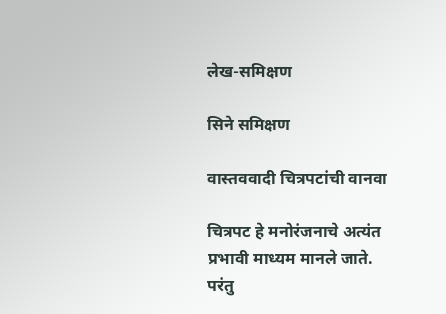लेख-समिक्षण

सिने समिक्षण

वास्तववादी चित्रपटांची वानवा

चित्रपट हे मनोरंजनाचे अत्यंत प्रभावी माध्यम मानले जाते. परंतु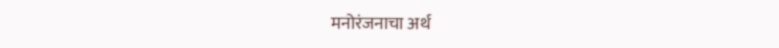मनोरंजनाचा अर्थ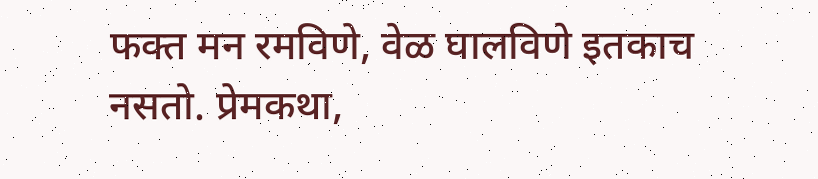फक्त मन रमविणे, वेळ घालविणे इतकाच नसतो. प्रेमकथा,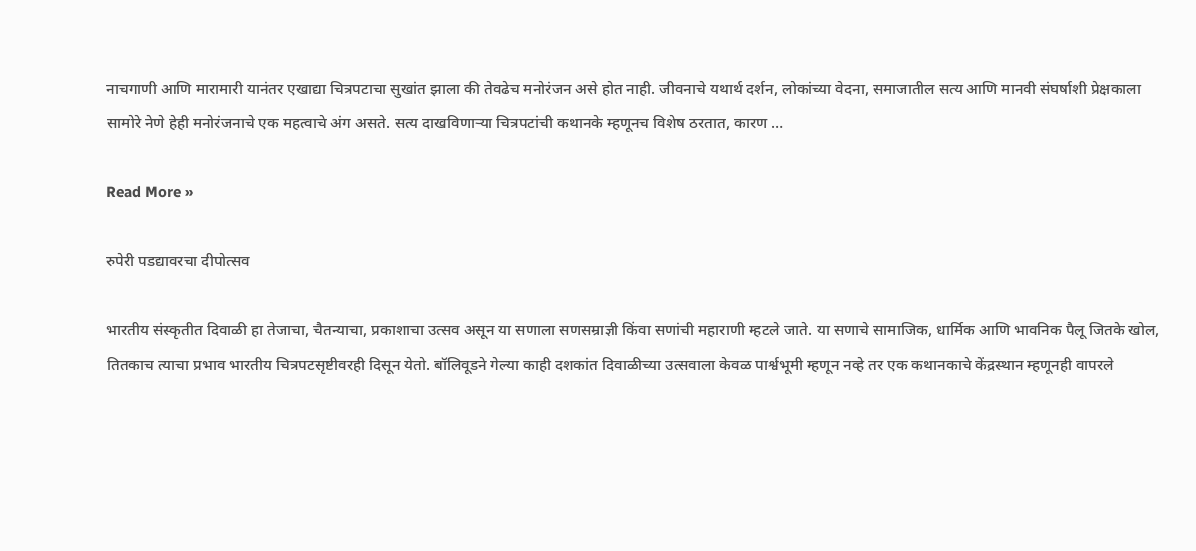नाचगाणी आणि मारामारी यानंतर एखाद्या चित्रपटाचा सुखांत झाला की तेवढेच मनोरंजन असे होत नाही. जीवनाचे यथार्थ दर्शन, लोकांच्या वेदना, समाजातील सत्य आणि मानवी संघर्षाशी प्रेक्षकाला सामोरे नेणे हेही मनोरंजनाचे एक महत्वाचे अंग असते. सत्य दाखविणार्‍या चित्रपटांची कथानके म्हणूनच विशेष ठरतात, कारण …

Read More »

रुपेरी पडद्यावरचा दीपोत्सव

भारतीय संस्कृतीत दिवाळी हा तेजाचा, चैतन्याचा, प्रकाशाचा उत्सव असून या सणाला सणसम्राज्ञी किंवा सणांची महाराणी म्हटले जाते. या सणाचे सामाजिक, धार्मिक आणि भावनिक पैलू जितके खोल, तितकाच त्याचा प्रभाव भारतीय चित्रपटसृष्टीवरही दिसून येतो. बॉलिवूडने गेल्या काही दशकांत दिवाळीच्या उत्सवाला केवळ पार्श्वभूमी म्हणून नव्हे तर एक कथानकाचे केंद्रस्थान म्हणूनही वापरले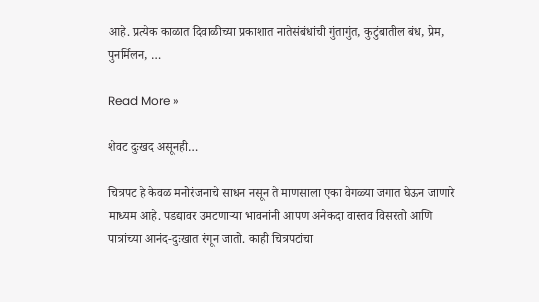आहे. प्रत्येक काळात दिवाळीच्या प्रकाशात नातेसंबंधांची गुंतागुंत, कुटुंबातील बंध, प्रेम, पुनर्मिलन, …

Read More »

शेवट दुःखद असूनही…

चित्रपट हे केवळ मनोरंजनाचे साधन नसून ते माणसाला एका वेगळ्या जगात घेऊन जाणारे माध्यम आहे. पडद्यावर उमटणार्‍या भावनांनी आपण अनेकदा वास्तव विसरतो आणि पात्रांच्या आनंद-दुःखात रंगून जातो. काही चित्रपटांचा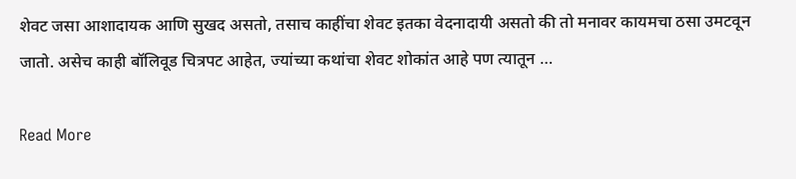शेवट जसा आशादायक आणि सुखद असतो, तसाच काहींचा शेवट इतका वेदनादायी असतो की तो मनावर कायमचा ठसा उमटवून जातो. असेच काही बॉलिवूड चित्रपट आहेत, ज्यांच्या कथांचा शेवट शोकांत आहे पण त्यातून …

Read More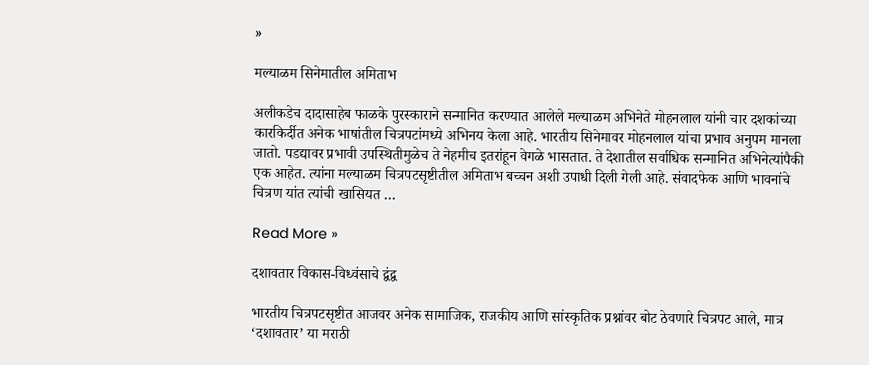»

मल्याळम सिनेमातील अमिताभ

अलीकडेच दादासाहेब फाळके पुरस्काराने सन्मानित करण्यात आलेले मल्याळम अभिनेते मोहनलाल यांनी चार दशकांच्या कारकिर्दीत अनेक भाषांतील चित्रपटांमध्ये अभिनय केला आहे. भारतीय सिनेमावर मोहनलाल यांचा प्रभाव अनुपम मानला जातो. पडद्यावर प्रभावी उपस्थितीमुळेच ते नेहमीच इतरांहून वेगळे भासतात. ते देशातील सर्वाधिक सन्मानित अभिनेत्यांपैकी एक आहेत. त्यांना मल्याळम चित्रपटसृष्टीतील अमिताभ बच्चन अशी उपाधी दिली गेली आहे. संवादफेक आणि भावनांचे चित्रण यांत त्यांची खासियत …

Read More »

दशावतार विकास-विध्वंसाचे द्वंद्व

भारतीय चित्रपटसृष्टीत आजवर अनेक सामाजिक, राजकीय आणि सांस्कृतिक प्रश्नांवर बोट ठेवणारे चित्रपट आले, मात्र ‘दशावतार’ या मराठी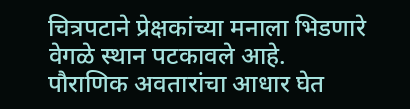चित्रपटाने प्रेक्षकांच्या मनाला भिडणारे वेगळे स्थान पटकावले आहे. पौराणिक अवतारांचा आधार घेत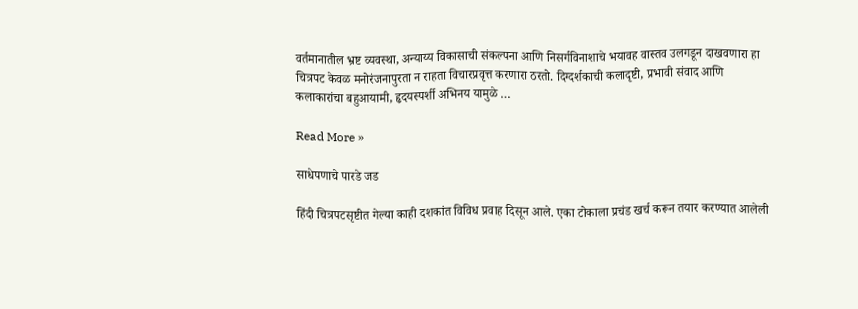वर्तमानातील भ्रष्ट व्यवस्था, अन्याय्य विकासाची संकल्पना आणि निसर्गविनाशाचे भयावह वास्तव उलगडून दाखवणारा हा चित्रपट केवळ मनोरंजनापुरता न राहता विचारप्रवृत्त करणारा ठरतो. दिग्दर्शकाची कलादृष्टी, प्रभावी संवाद आणि कलाकारांचा बहुआयामी, हृदयस्पर्शी अभिनय यामुळे …

Read More »

साधेपणाचे पारडे जड

हिंदी चित्रपटसृष्टीत गेल्या काही दशकांत विविध प्रवाह दिसून आले. एका टोकाला प्रचंड खर्च करून तयार करण्यात आलेली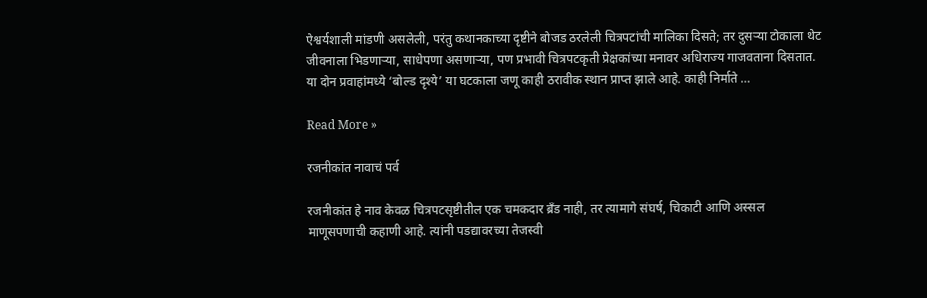ऐश्वर्यशाली मांडणी असलेली, परंतु कथानकाच्या दृष्टीने बोजड ठरलेली चित्रपटांची मालिका दिसते; तर दुसर्‍या टोकाला थेट जीवनाला भिडणार्‍या, साधेपणा असणार्‍या, पण प्रभावी चित्रपटकृती प्रेक्षकांच्या मनावर अधिराज्य गाजवताना दिसतात. या दोन प्रवाहांमध्ये ‘बोल्ड दृश्ये’ या घटकाला जणू काही ठरावीक स्थान प्राप्त झाले आहे. काही निर्माते …

Read More »

रजनीकांत नावाचं पर्व

रजनीकांत हे नाव केवळ चित्रपटसृष्टीतील एक चमकदार ब्रँड नाही, तर त्यामागे संघर्ष, चिकाटी आणि अस्सल माणूसपणाची कहाणी आहे. त्यांनी पडद्यावरच्या तेजस्वी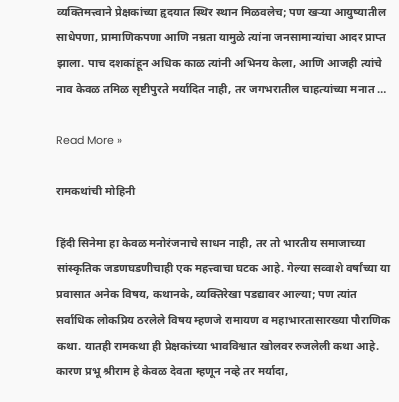व्यक्तिमत्त्वाने प्रेक्षकांच्या हृदयात स्थिर स्थान मिळवलेच; पण खर्‍या आयुष्यातील साधेपणा, प्रामाणिकपणा आणि नम्रता यामुळे त्यांना जनसामान्यांचा आदर प्राप्त झाला. पाच दशकांहून अधिक काळ त्यांनी अभिनय केला, आणि आजही त्यांचे नाव केवळ तमिळ सृष्टीपुरते मर्यादित नाही, तर जगभरातील चाहत्यांच्या मनात …

Read More »

रामकथांची मोहिनी

हिंदी सिनेमा हा केवळ मनोरंजनाचे साधन नाही, तर तो भारतीय समाजाच्या सांस्कृतिक जडणघडणीचाही एक महत्त्वाचा घटक आहे. गेल्या सव्वाशे वर्षांच्या या प्रवासात अनेक विषय, कथानके, व्यक्तिरेखा पडद्यावर आल्या; पण त्यांत सर्वाधिक लोकप्रिय ठरलेले विषय म्हणजे रामायण व महाभारतासारख्या पौराणिक कथा. यातही रामकथा ही प्रेक्षकांच्या भावविश्वात खोलवर रुजलेली कथा आहे. कारण प्रभू श्रीराम हे केवळ देवता म्हणून नव्हे तर मर्यादा,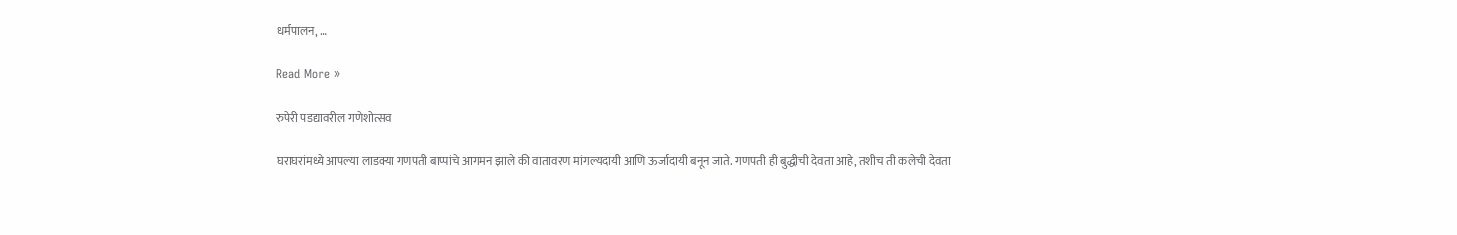धर्मपालन, …

Read More »

रुपेरी पडद्यावरील गणेशोत्सव

घराघरांमध्ये आपल्या लाडक्या गणपती बाप्पांचे आगमन झाले की वातावरण मांगल्यदायी आणि ऊर्जादायी बनून जाते. गणपती ही बुद्धीची देवता आहे, तशीच ती कलेची देवता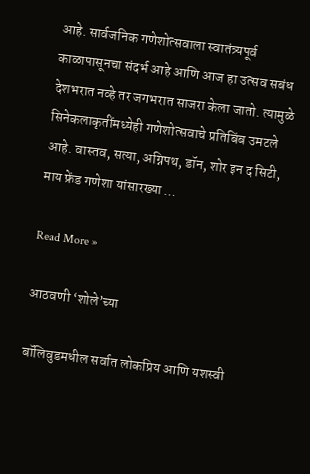आहे. सार्वजनिक गणेशोत्सवाला स्वातंत्र्यपूर्व काळापासूनचा संदर्भ आहे आणि आज हा उत्सव सबंध देशभरात नव्हे तर जगभरात साजरा केला जातो. त्यामुळे सिनेकलाकृतींमध्येही गणेशोत्सवाचे प्रतिबिंब उमटले आहे. वास्तव, सत्या, अग्निपथ, डॉन, शोर इन द सिटी, माय फ्रेंड गणेशा यांसारख्या …

Read More »

आठवणी ‘शोले’च्या

बॉलिवुडमधील सर्वात लोकप्रिय आणि यशस्वी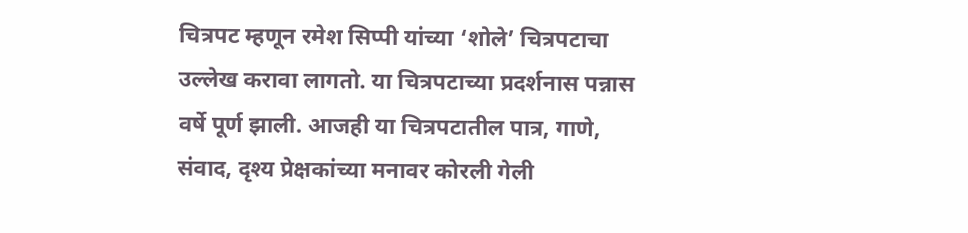चित्रपट म्हणून रमेश सिप्पी यांच्या ‘शोले’ चित्रपटाचा उल्लेख करावा लागतो. या चित्रपटाच्या प्रदर्शनास पन्नास वर्षे पूर्ण झाली. आजही या चित्रपटातील पात्र, गाणे, संवाद, दृश्य प्रेक्षकांच्या मनावर कोरली गेली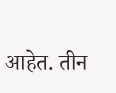आहेत. तीन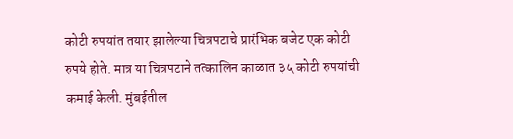कोटी रुपयांत तयार झालेल्या चित्रपटाचे प्रारंभिक बजेट एक कोटी रुपये होते. मात्र या चित्रपटाने तत्कालिन काळात ३५ कोटी रुपयांची कमाई केली. मुंबईतील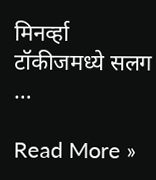मिनर्व्हा टॉकीजमध्ये सलग …

Read More »